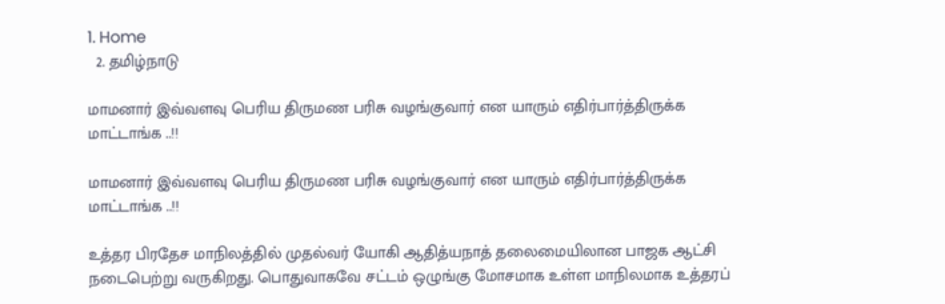1. Home
  2. தமிழ்நாடு

மாமனார் இவ்வளவு பெரிய திருமண பரிசு வழங்குவார் என யாரும் எதிர்பார்த்திருக்க மாட்டாங்க ..!!

மாமனார் இவ்வளவு பெரிய திருமண பரிசு வழங்குவார் என யாரும் எதிர்பார்த்திருக்க மாட்டாங்க ..!!

உத்தர பிரதேச மாநிலத்தில் முதல்வர் யோகி ஆதித்யநாத் தலைமையிலான பாஜக ஆட்சி நடைபெற்று வருகிறது. பொதுவாகவே சட்டம் ஒழுங்கு மோசமாக உள்ள மாநிலமாக உத்தரப்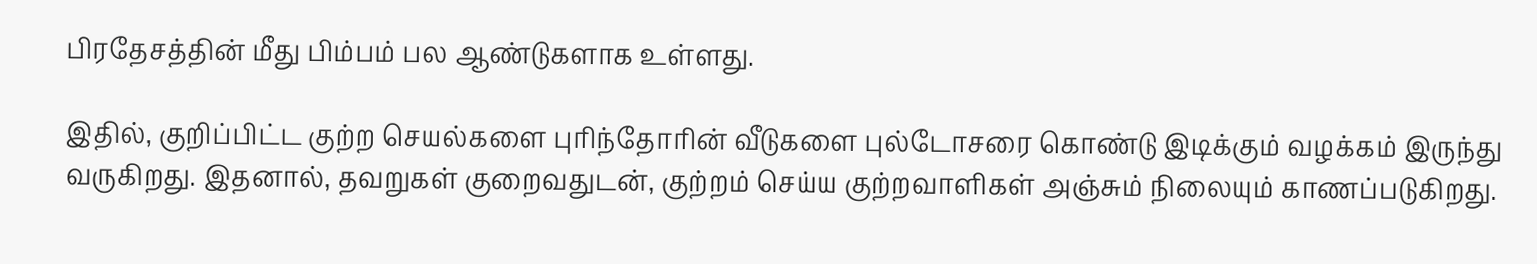பிரதேசத்தின் மீது பிம்பம் பல ஆண்டுகளாக உள்ளது.

இதில், குறிப்பிட்ட குற்ற செயல்களை புரிந்தோரின் வீடுகளை புல்டோசரை கொண்டு இடிக்கும் வழக்கம் இருந்து வருகிறது. இதனால், தவறுகள் குறைவதுடன், குற்றம் செய்ய குற்றவாளிகள் அஞ்சும் நிலையும் காணப்படுகிறது.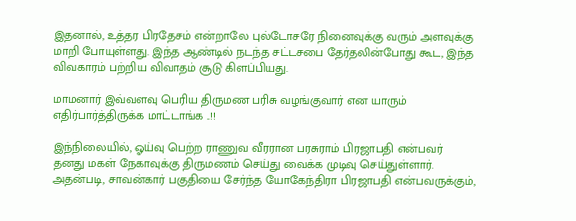இதனால், உத்தர பிரதேசம் என்றாலே புல்டோசரே நினைவுக்கு வரும் அளவுக்கு மாறி போயுள்ளது. இந்த ஆண்டில் நடந்த சட்டசபை தேர்தலின்போது கூட, இந்த விவகாரம் பற்றிய விவாதம் சூடு கிளப்பியது.

மாமனார் இவ்வளவு பெரிய திருமண பரிசு வழங்குவார் என யாரும் எதிர்பார்த்திருக்க மாட்டாங்க ..!!

இந்நிலையில், ஓய்வு பெற்ற ராணுவ வீரரான பரசுராம் பிரஜாபதி என்பவர் தனது மகள் நேகாவுக்கு திருமணம் செய்து வைக்க முடிவு செய்துள்ளார். அதன்படி, சாவன்கார் பகுதியை சேர்ந்த யோகேந்திரா பிரஜாபதி என்பவருக்கும்,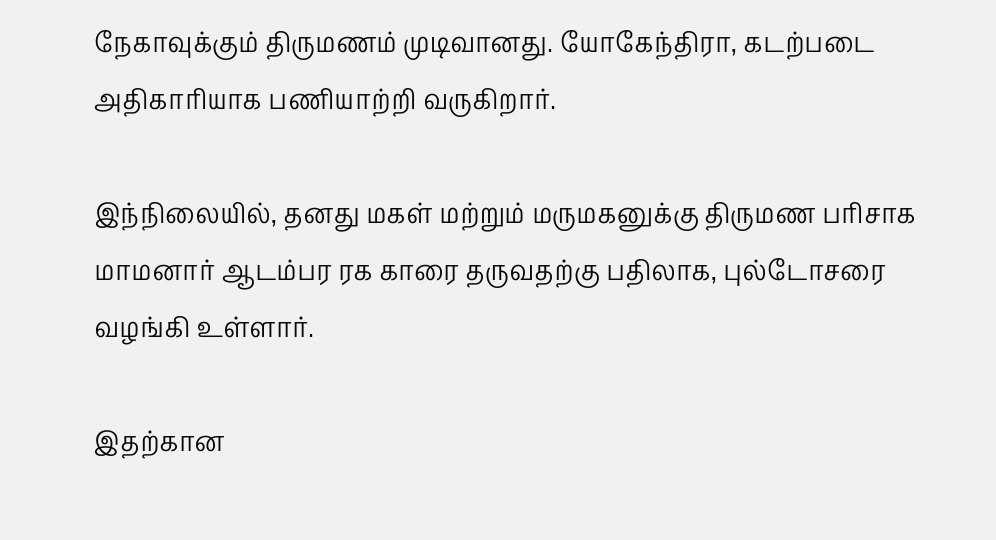நேகாவுக்கும் திருமணம் முடிவானது. யோகேந்திரா, கடற்படை அதிகாரியாக பணியாற்றி வருகிறார்.

இந்நிலையில், தனது மகள் மற்றும் மருமகனுக்கு திருமண பரிசாக மாமனார் ஆடம்பர ரக காரை தருவதற்கு பதிலாக, புல்டோசரை வழங்கி உள்ளார்.

இதற்கான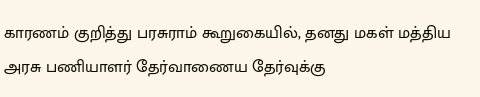காரணம் குறித்து பரசுராம் கூறுகையில், தனது மகள் மத்திய அரசு பணியாளர் தேர்வாணைய தேர்வுக்கு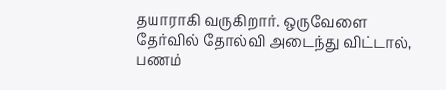தயாராகி வருகிறார். ஒருவேளை தேர்வில் தோல்வி அடைந்து விட்டால், பணம்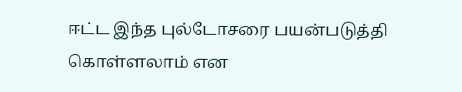ஈட்ட இந்த புல்டோசரை பயன்படுத்தி கொள்ளலாம் என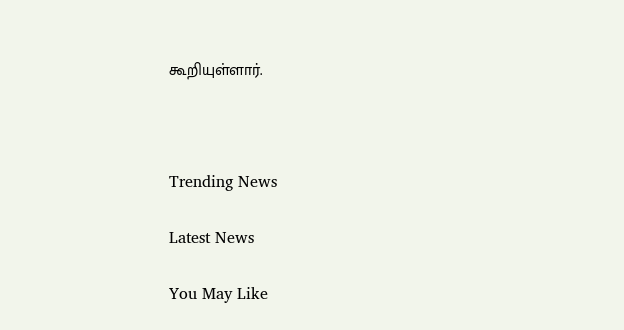கூறியுள்ளார்.



Trending News

Latest News

You May Like